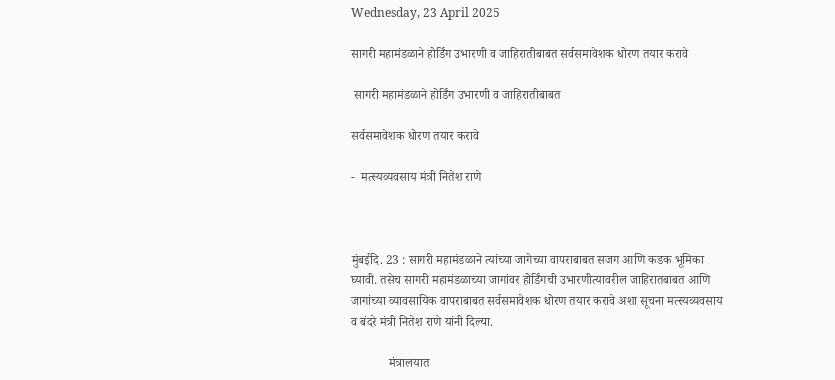Wednesday, 23 April 2025

सागरी महामंडळाने होर्डिंग उभारणी व जाहिरातीबाबत सर्वसमावेशक धोरण तयार करावे

 सागरी महामंडळाने होर्डिंग उभारणी व जाहिरातीबाबत

सर्वसमावेशक धोरण तयार करावे

-  मत्स्यव्यवसाय मंत्री नितेश राणे



मुंबईदि. 23 : सागरी महामंडळाने त्यांच्या जागेच्या वापराबाबत सजग आणि कडक भूमिका घ्यावी. तसेच सागरी महामंडळाच्या जागांवर होर्डिंगची उभारणीत्यावरील जाहिरातबाबत आणि जागांच्या व्यावसायिक वापराबाबत सर्वसमावेशक धोरण तयार करावे अशा सूचना मत्स्यव्यवसाय व बंदरे मंत्री नितेश राणे यांनी दिल्या.

            मंत्रालयात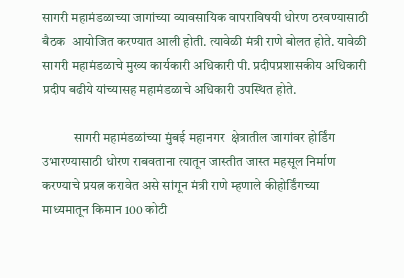सागरी महामंडळाच्या जागांच्या व्यावसायिक वापराविषयी धोरण ठरवण्यासाठी बैठक  आयोजित करण्यात आली होती. त्यावेळी मंत्री राणे बोलत होते. यावेळी सागरी महामंडळाचे मुख्य कार्यकारी अधिकारी पी. प्रदीपप्रशासकीय अधिकारी प्रदीप बढीये यांच्यासह महामंडळाचे अधिकारी उपस्थित होते.

            सागरी महामंडळांच्या मुंबई महानगर  क्षेत्रातील जागांवर होर्डिंग उभारण्यासाठी धोरण राबवताना त्यातून जास्तीत जास्त महसूल निर्माण करण्याचे प्रयत्न करावेत असे सांगून मंत्री राणे म्हणाले कीहोर्डिंगच्या माध्यमातून किमान 100 कोटी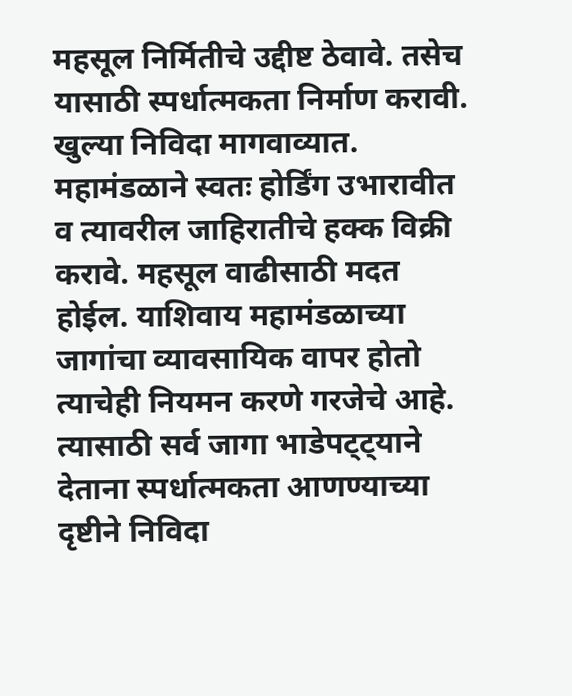महसूल निर्मितीचे उद्दीष्ट ठेवावे. तसेच यासाठी स्पर्धात्मकता निर्माण करावी. खुल्या निविदा मागवाव्यात. महामंडळाने स्वतः होर्डिंग उभारावीत व त्यावरील जाहिरातीचे हक्क विक्री करावे. महसूल वाढीसाठी मदत होईल. याशिवाय महामंडळाच्या जागांचा व्यावसायिक वापर होतो त्याचेही नियमन करणे गरजेचे आहे. त्यासाठी सर्व जागा भाडेपट्ट्याने देताना स्पर्धात्मकता आणण्याच्या दृष्टीने निविदा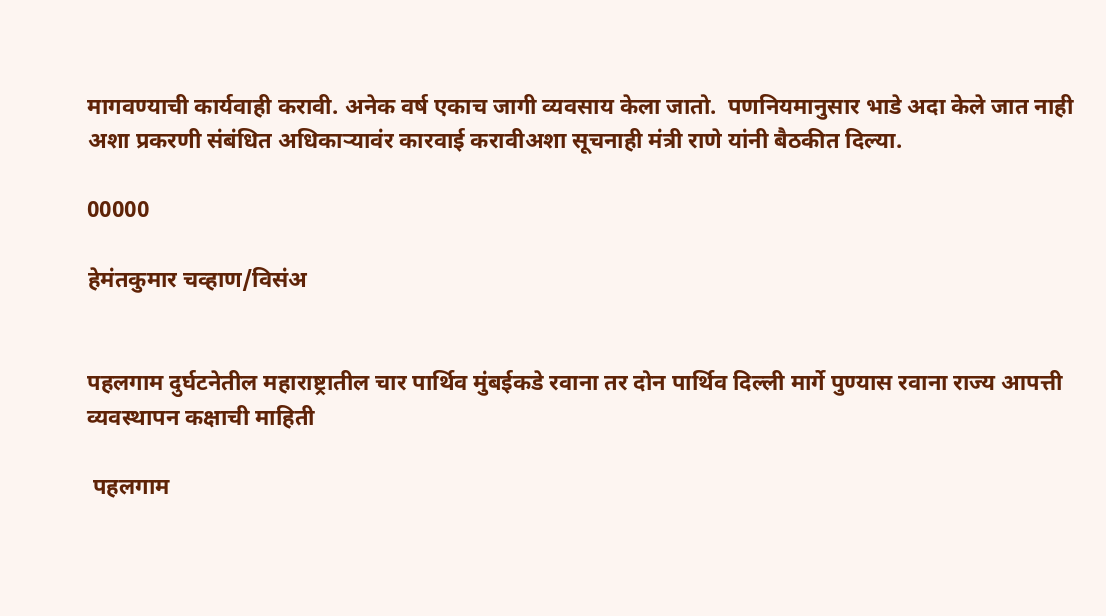मागवण्याची कार्यवाही करावी. अनेक वर्ष एकाच जागी व्यवसाय केला जातो.  पणनियमानुसार भाडे अदा केले जात नाही अशा प्रकरणी संबंधित अधिकाऱ्यावंर कारवाई करावीअशा सूचनाही मंत्री राणे यांनी बैठकीत दिल्या.

00000

हेमंतकुमार चव्हाण/विसंअ


पहलगाम दुर्घटनेतील महाराष्ट्रातील चार पार्थिव मुंबईकडे रवाना तर दोन पार्थिव दिल्ली मार्गे पुण्यास रवाना राज्य आपत्ती व्यवस्थापन कक्षाची माहिती

 पहलगाम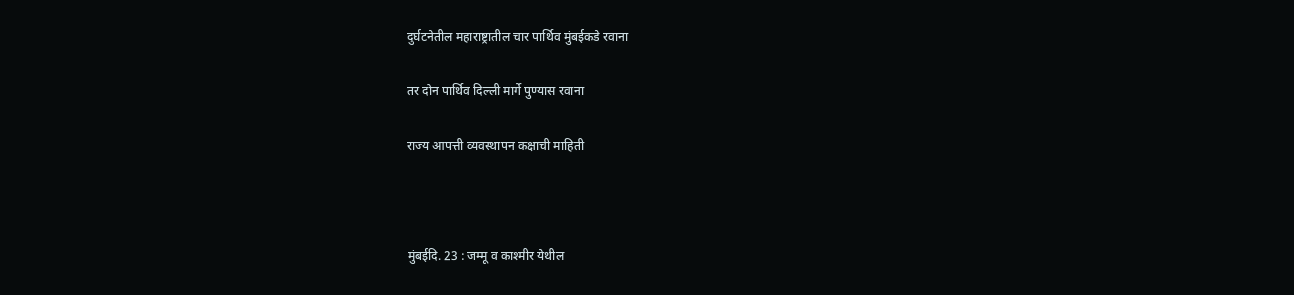दुर्घटनेतील महाराष्ट्रातील चार पार्थिव मुंबईकडे रवाना

तर दोन पार्थिव दिल्ली मार्गे पुण्यास रवाना

राज्य आपत्ती व्यवस्थापन कक्षाची माहिती



मुंबईदि. 23 : जम्मू व काश्मीर येथील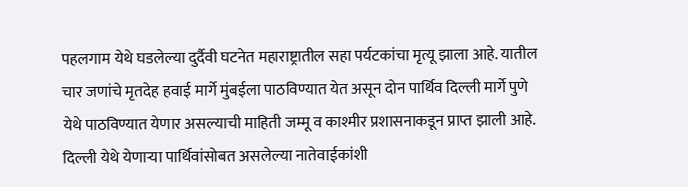पहलगाम येथे घडलेल्या दुर्दैवी घटनेत महाराष्ट्रातील सहा पर्यटकांचा मृत्यू झाला आहे. यातील चार जणांचे मृतदेह हवाई मार्गे मुंबईला पाठविण्यात येत असून दोन पार्थिव दिल्ली मार्गे पुणे येथे पाठविण्यात येणार असल्याची माहिती जम्मू व काश्मीर प्रशासनाकडून प्राप्त झाली आहे. दिल्ली येथे येणाऱ्या पार्थिवांसोबत असलेल्या नातेवाईकांशी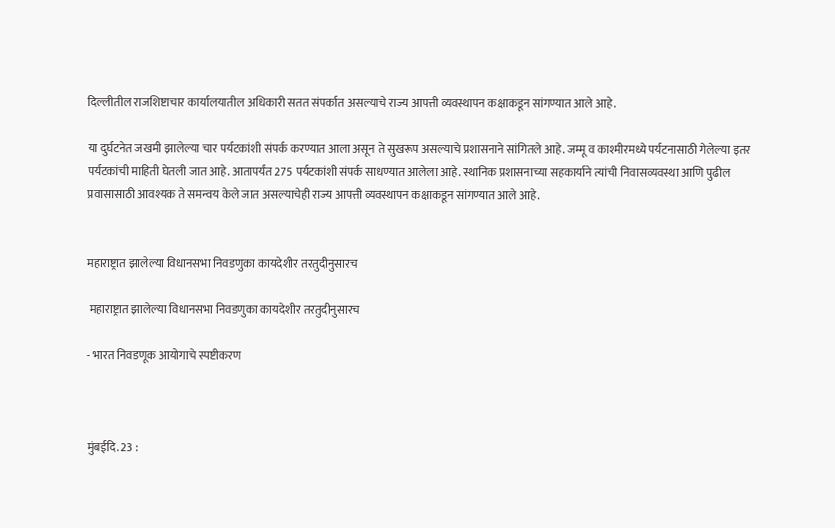दिल्लीतील राजशिष्टाचार कार्यालयातील अधिकारी सतत संपर्कात असल्याचे राज्य आपत्ती व्यवस्थापन कक्षाकडून सांगण्यात आले आहे.

या दुर्घटनेत जखमी झालेल्या चार पर्यटकांशी संपर्क करण्यात आला असून ते सुखरूप असल्याचे प्रशासनाने सांगितले आहे. जम्मू व काश्मीरमध्ये पर्यटनासाठी गेलेल्या इतर पर्यटकांची माहिती घेतली जात आहे. आतापर्यंत 275 पर्यटकांशी संपर्क साधण्यात आलेला आहे. स्थानिक प्रशासनाच्या सहकार्याने त्यांची निवासव्यवस्था आणि पुढील प्रवासासाठी आवश्यक ते समन्वय केले जात असल्याचेही राज्य आपत्ती व्यवस्थापन कक्षाकडून सांगण्यात आले आहे.


महाराष्ट्रात झालेल्या विधानसभा निवडणुका कायदेशीर तरतुदीनुसारच

 महाराष्ट्रात झालेल्या विधानसभा निवडणुका कायदेशीर तरतुदीनुसारच

- भारत निवडणूक आयोगाचे स्पष्टीकरण



मुंबईदि. 23 :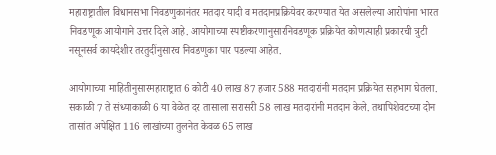महाराष्ट्रातील विधानसभा निवडणुकानंतर मतदार यादी व मतदानप्रक्रियेवर करण्यात येत असलेल्या आरोपांना भारत निवडणूक आयोगाने उत्तर दिले आहे. आयोगाच्या स्पष्टीकरणानुसारनिवडणूक प्रक्रियेत कोणत्याही प्रकारची त्रुटी नसूनसर्व कायदेशीर तरतुदींनुसारच निवडणुका पार पडल्या आहेत.

आयोगाच्या माहितीनुसारमहाराष्ट्रात 6 कोटी 40 लाख 87 हजार 588 मतदारांनी मतदान प्रक्रियेत सहभाग घेतला. सकाळी 7 ते संध्याकाळी 6 या वेळेत दर तासाला सरासरी 58 लाख मतदारांनी मतदान केले. तथापिशेवटच्या दोन तासांत अपेक्षित 116 लाखांच्या तुलनेत केवळ 65 लाख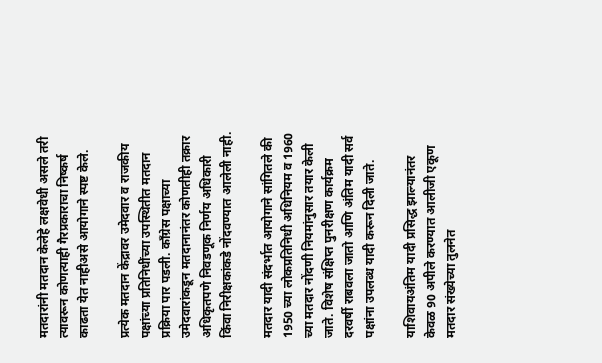मतदारांनी मतदान केलेहे लक्षवेधी असले तरी त्यावरून कोणत्याही गैरप्रकाराचा निष्कर्ष काढता येत नाहीअसे आयोगाने स्पष्ट केले.

प्रत्येक मतदान केंद्रावर उमेदवार व राजकीय पक्षांच्या प्रतिनिधींच्या उपस्थितीत मतदान प्रक्रिया पार पडली. काँग्रेस पक्षाच्या उमेदवारांकडून मतदानानंतर कोणतीही तक्रार अधिकृतपणे निवडणूक निर्णय अधिकारी किंवा निरीक्षकांकडे नोंदवण्यात आलेली नाही.

मतदार यादी संदर्भात आयोगाने सांगितले की 1950 च्या लोकप्रतिनिधी अधिनियम व 1960 च्या मतदार नोंदणी नियमांनुसार तयार केली जाते. विशेष संक्षिप्त पुनरीक्षण कार्यक्रम दरवर्षी राबवला जातो आणि अंतिम यादी सर्व पक्षांना उपलब्ध यादी करून दिली जाते.

याशिवायअंतिम यादी प्रसिद्ध झाल्यानंतर केवळ 90 अपीले करण्यात आलीजी एकूण मतदार संख्येच्या तुलनेत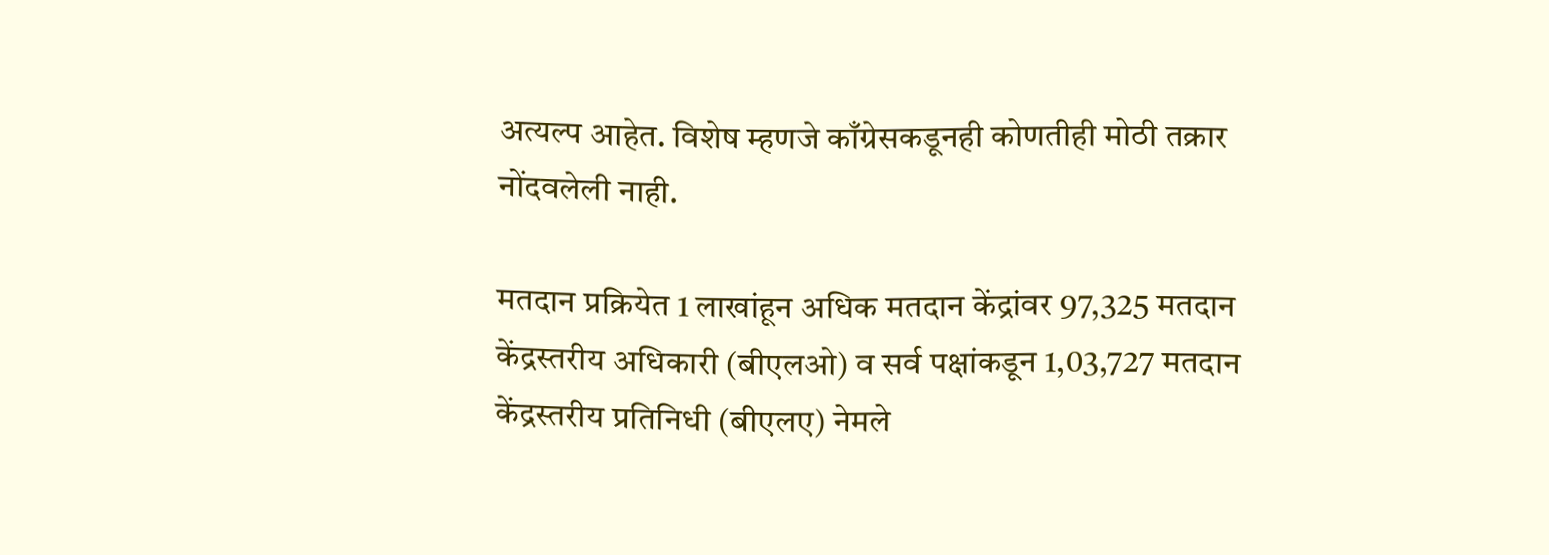अत्यल्प आहेत. विशेष म्हणजे काँग्रेसकडूनही कोणतीही मोठी तक्रार नोंदवलेली नाही.

मतदान प्रक्रियेत 1 लाखांहून अधिक मतदान केंद्रांवर 97,325 मतदान केंद्रस्तरीय अधिकारी (बीएलओ) व सर्व पक्षांकडून 1,03,727 मतदान केंद्रस्तरीय प्रतिनिधी (बीएलए) नेमले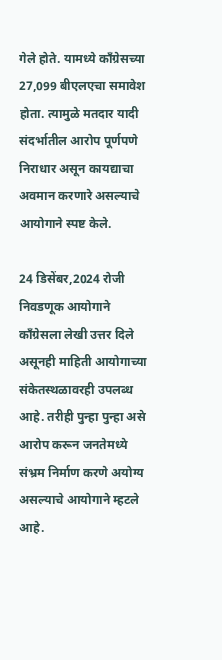गेले होते. यामध्ये काँग्रेसच्या 27,099 बीएलएचा समावेश होता. त्यामुळे मतदार यादी संदर्भातील आरोप पूर्णपणे निराधार असून कायद्याचा अवमान करणारे असल्याचे आयोगाने स्पष्ट केले.

24 डिसेंबर,2024 रोजी निवडणूक आयोगाने काँग्रेसला लेखी उत्तर दिले असूनही माहिती आयोगाच्या संकेतस्थळावरही उपलब्ध आहे. तरीही पुन्हा पुन्हा असे आरोप करून जनतेमध्ये संभ्रम निर्माण करणे अयोग्य असल्याचे आयोगाने म्हटले आहे.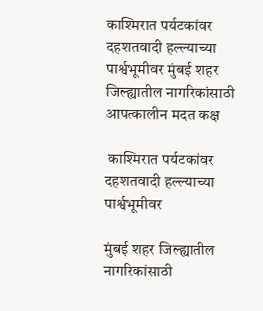काश्मिरात पर्यटकांवर दहशतवादी हल्ल्याच्या पार्श्वभूमीवर मुंबई शहर जिल्ह्यातील नागरिकांसाठी आपत्कालीन मदत कक्ष

 काश्मिरात पर्यटकांवर दहशतवादी हल्ल्याच्या पार्श्वभूमीवर

मुंबई शहर जिल्ह्यातील नागरिकांसाठी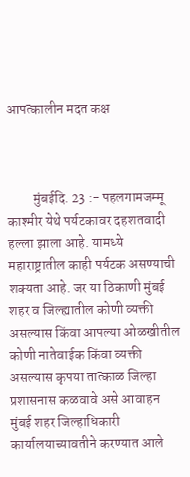आपत्कालीन मदत कक्ष



         मुंबईदि. 23 :- पहलगामजम्मू काश्मीर येथे पर्यटकावर दहशतवादी हल्ला झाला आहे. यामध्ये महाराष्ट्रातील काही पर्यटक असण्याची शक्यता आहे. जर या ठिकाणी मुंबई शहर व जिल्ह्यातील कोणी व्यक्ती असल्यास किंवा आपल्या ओळखीतील कोणी नातेवाईक किंवा व्यक्ती असल्यास कृपया तात्काळ जिल्हा प्रशासनास कळवावे असे आवाहन मुंबई शहर जिल्हाधिकारी कार्यालयाच्यावतीने करण्यात आले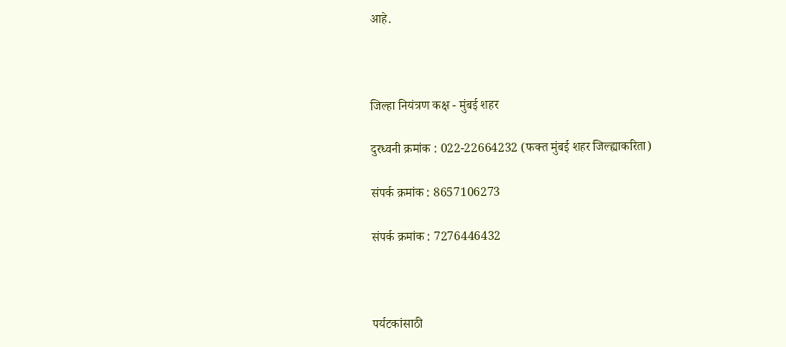आहे.



जिल्हा नियंत्रण कक्ष - मुंबई शहर

दुरध्वनी क्रमांक : 022-22664232 (फक्त मुंबई शहर जिल्ह्याकरिता)

संपर्क क्रमांक : 8657106273

संपर्क क्रमांक : 7276446432



पर्यटकांसाठी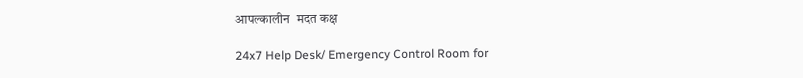आपल्कालीन  मदत कक्ष

24x7 Help Desk/ Emergency Control Room for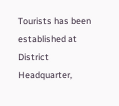Tourists has been established at District Headquarter,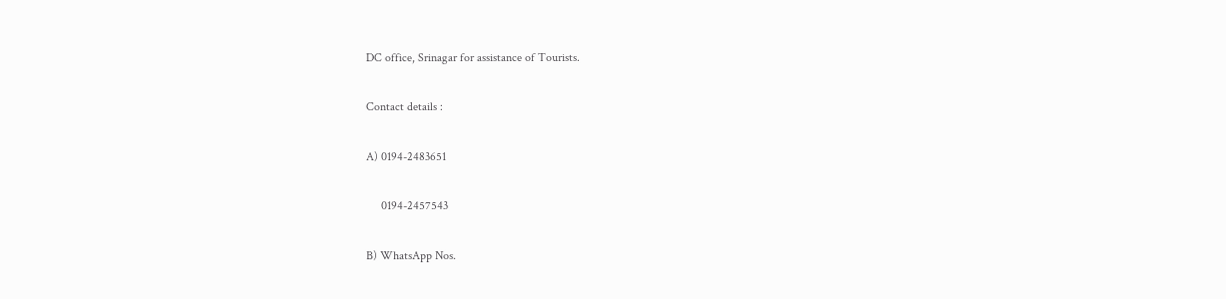DC office, Srinagar for assistance of Tourists.

Contact details :

A) 0194-2483651

     0194-2457543

B) WhatsApp Nos.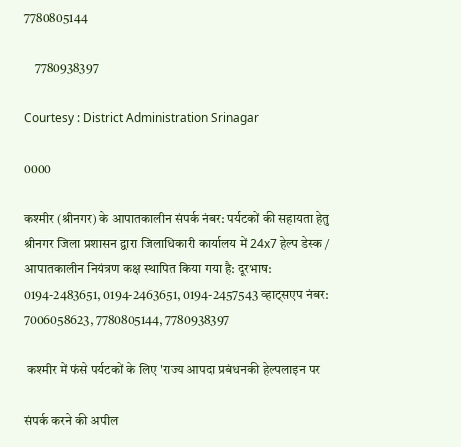7780805144

    7780938397

Courtesy : District Administration Srinagar

0000

कश्मीर (श्रीनगर) के आपातकालीन संपर्क नंबर: पर्यटकों की सहायता हेतु श्रीनगर जिला प्रशासन द्वारा जिलाधिकारी कार्यालय में 24x7 हेल्प डेस्क / आपातकालीन नियंत्रण कक्ष स्थापित किया गया है: दूरभाष: 0194-2483651, 0194-2463651, 0194-2457543 व्हाट्सएप नंबर: 7006058623, 7780805144, 7780938397

 कश्मीर में फंसे पर्यटकों के लिए 'राज्य आपदा प्रबंधनकी हेल्पलाइन पर

संपर्क करने की अपील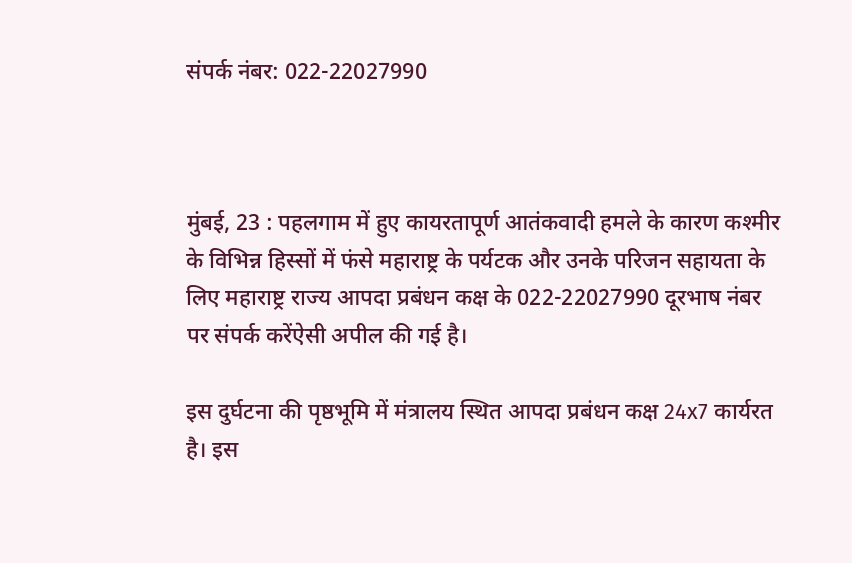संपर्क नंबर: 022-22027990



मुंबई, 23 : पहलगाम में हुए कायरतापूर्ण आतंकवादी हमले के कारण कश्मीर के विभिन्न हिस्सों में फंसे महाराष्ट्र के पर्यटक और उनके परिजन सहायता के लिए महाराष्ट्र राज्य आपदा प्रबंधन कक्ष के 022-22027990 दूरभाष नंबर पर संपर्क करेंऐसी अपील की गई है।

इस दुर्घटना की पृष्ठभूमि में मंत्रालय स्थित आपदा प्रबंधन कक्ष 24x7 कार्यरत है। इस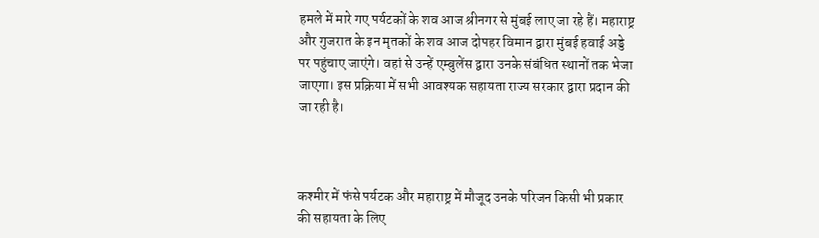हमले में मारे गए पर्यटकों के शव आज श्रीनगर से मुंबई लाए जा रहे हैं। महाराष्ट्र और गुजरात के इन मृतकों के शव आज दोपहर विमान द्वारा मुंबई हवाई अड्डे पर पहुंचाए जाएंगे। वहां से उन्हें एम्बुलेंस द्वारा उनके संबंधित स्थानों तक भेजा जाएगा। इस प्रक्रिया में सभी आवश्यक सहायता राज्य सरकार द्वारा प्रदान की जा रही है।



कश्मीर में फंसे पर्यटक और महाराष्ट्र में मौजूद उनके परिजन किसी भी प्रकार की सहायता के लिए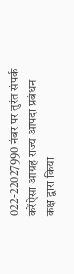022-22027990 नंबर पर तुरंत संपर्क करेंऐसा आग्रह राज्य आपदा प्रबंधन कक्ष द्वारा किया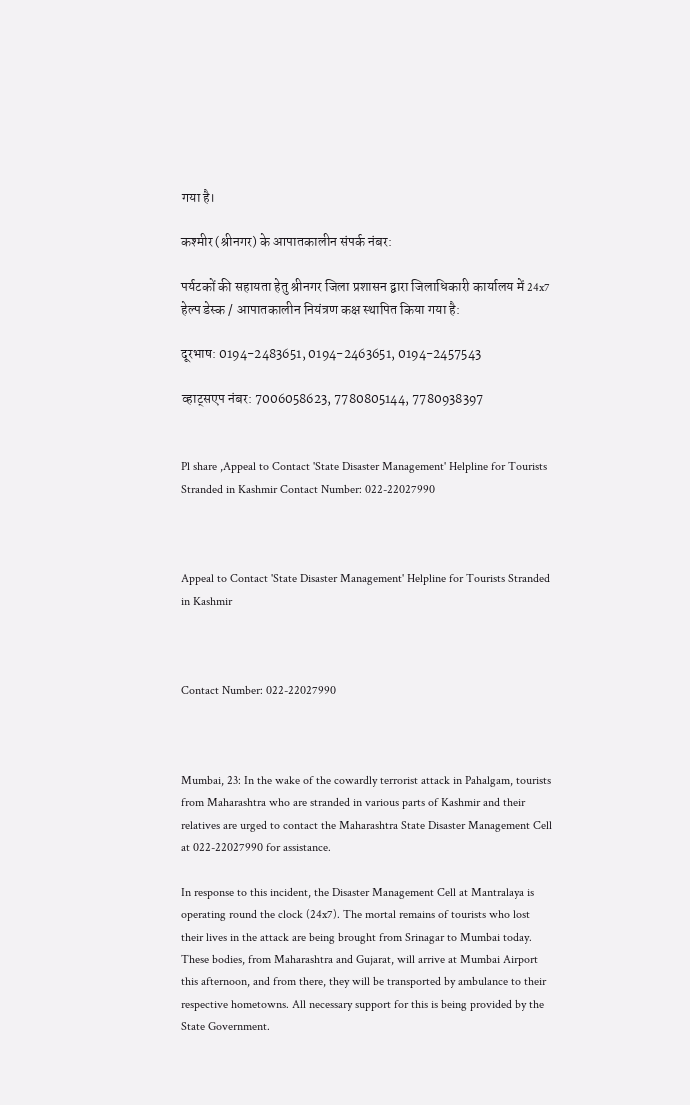गया है।

कश्मीर (श्रीनगर) के आपातकालीन संपर्क नंबर:

पर्यटकों की सहायता हेतु श्रीनगर जिला प्रशासन द्वारा जिलाधिकारी कार्यालय में 24x7 हेल्प डेस्क / आपातकालीन नियंत्रण कक्ष स्थापित किया गया है:

दूरभाष: 0194-2483651, 0194-2463651, 0194-2457543

व्हाट्सएप नंबर: 7006058623, 7780805144, 7780938397


Pl share ,Appeal to Contact 'State Disaster Management' Helpline for Tourists Stranded in Kashmir Contact Number: 022-22027990



Appeal to Contact 'State Disaster Management' Helpline for Tourists Stranded in Kashmir



Contact Number: 022-22027990



Mumbai, 23: In the wake of the cowardly terrorist attack in Pahalgam, tourists from Maharashtra who are stranded in various parts of Kashmir and their relatives are urged to contact the Maharashtra State Disaster Management Cell at 022-22027990 for assistance.

In response to this incident, the Disaster Management Cell at Mantralaya is operating round the clock (24x7). The mortal remains of tourists who lost their lives in the attack are being brought from Srinagar to Mumbai today. These bodies, from Maharashtra and Gujarat, will arrive at Mumbai Airport this afternoon, and from there, they will be transported by ambulance to their respective hometowns. All necessary support for this is being provided by the State Government.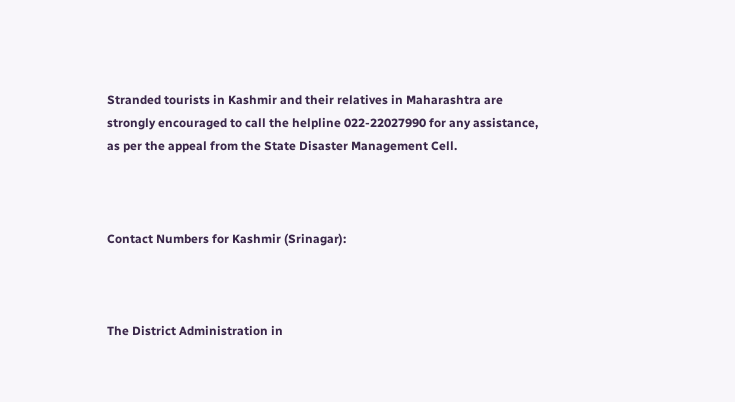Stranded tourists in Kashmir and their relatives in Maharashtra are strongly encouraged to call the helpline 022-22027990 for any assistance, as per the appeal from the State Disaster Management Cell.



Contact Numbers for Kashmir (Srinagar):



The District Administration in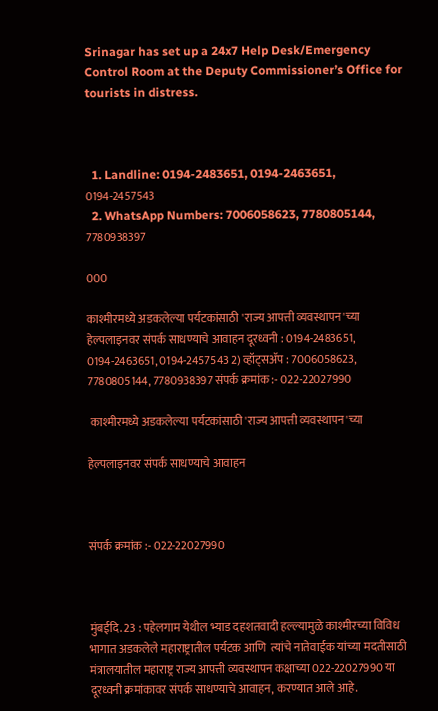Srinagar has set up a 24x7 Help Desk/Emergency Control Room at the Deputy Commissioner’s Office for tourists in distress.



  1. Landline: 0194-2483651, 0194-2463651, 0194-2457543
  2. WhatsApp Numbers: 7006058623, 7780805144, 7780938397

000

काश्मीरमध्ये अडकलेल्या पर्यटकांसाठी 'राज्य आपत्ती व्यवस्थापन'च्या हेल्पलाइनवर संपर्क साधण्याचे आवाहन दूरध्वनी : 0194-2483651, 0194-2463651, 0194-2457543 2) व्हॉट्सॲप : 7006058623, 7780805144, 7780938397 संपर्क क्रमांक :- 022-22027990

 काश्मीरमध्ये अडकलेल्या पर्यटकांसाठी 'राज्य आपत्ती व्यवस्थापन'च्या

हेल्पलाइनवर संपर्क साधण्याचे आवाहन



संपर्क क्रमांक :- 022-22027990



मुंबईदि. 23 : पहेलगाम येथील भ्याड दहशतवादी हल्ल्यामुळे काश्मीरच्या विविध भागात अडकलेले महाराष्ट्रातील पर्यटक आणि  त्यांचे नातेवाईक यांच्या मदतीसाठी मंत्रालयातील महाराष्ट्र राज्य आपत्ती व्यवस्थापन कक्षाच्या 022-22027990 या दूरध्वनी क्रमांकावर संपर्क साधण्याचे आवाहन, करण्यात आले आहे.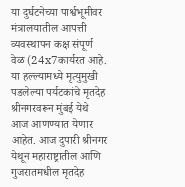या दुर्घटनेच्या पार्श्वभूमीवर मंत्रालयातील आपत्ती व्यवस्थापन कक्ष संपूर्ण वेळ (24x7कार्यरत आहे. या हल्ल्यामध्ये मृत्युमुखी पडलेल्या पर्यटकांचे मृतदेह श्रीनगरवरून मुंबई येथे आज आणण्यात येणार आहेत. आज दुपारी श्रीनगर येथून महाराष्ट्रातील आणि गुजरातमधील मृतदेह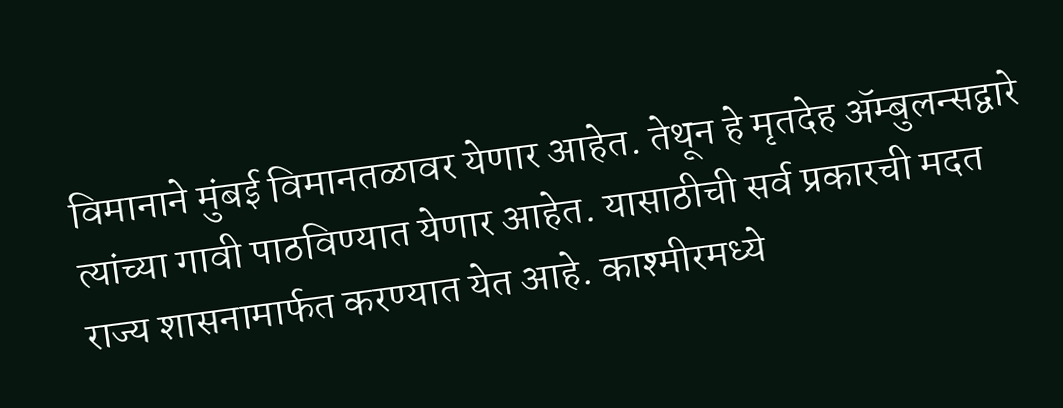विमानाने मुंबई विमानतळावर येणार आहेत. तेथून हे मृतदेह ॲम्बुलन्सद्वारे त्यांच्या गावी पाठविण्यात येणार आहेत. यासाठीची सर्व प्रकारची मदत राज्य शासनामार्फत करण्यात येत आहे. काश्मीरमध्ये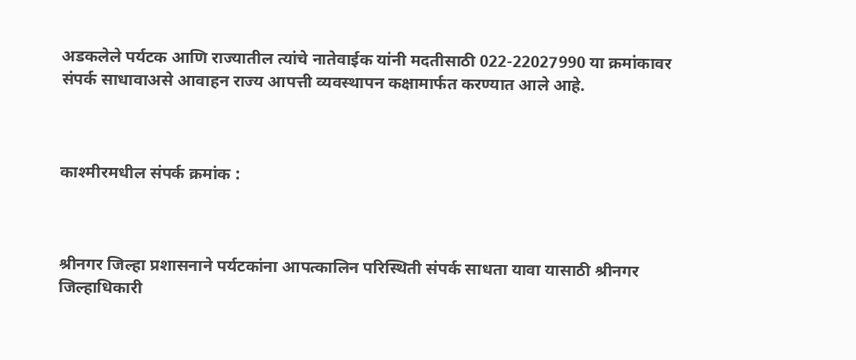अडकलेले पर्यटक आणि राज्यातील त्यांचे नातेवाईक यांनी मदतीसाठी 022-22027990 या क्रमांकावर संपर्क साधावाअसे आवाहन राज्य आपत्ती व्यवस्थापन कक्षामार्फत करण्यात आले आहे.



काश्मीरमधील संपर्क क्रमांक :



श्रीनगर जिल्हा प्रशासनाने पर्यटकांना आपत्कालिन परिस्थिती संपर्क साधता यावा यासाठी श्रीनगर जिल्हाधिकारी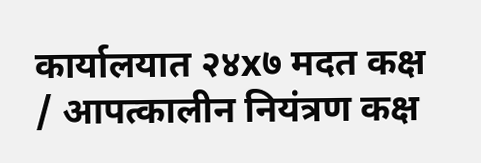कार्यालयात २४x७ मदत कक्ष / आपत्कालीन नियंत्रण कक्ष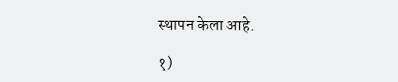स्थापन केला आहे.

१)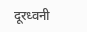दूरध्वनी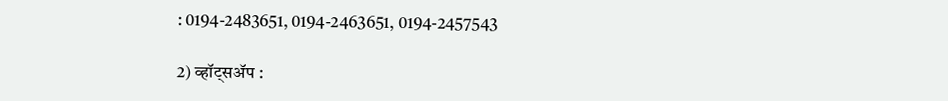: 0194-2483651, 0194-2463651, 0194-2457543

2) व्हॉट्सॲप :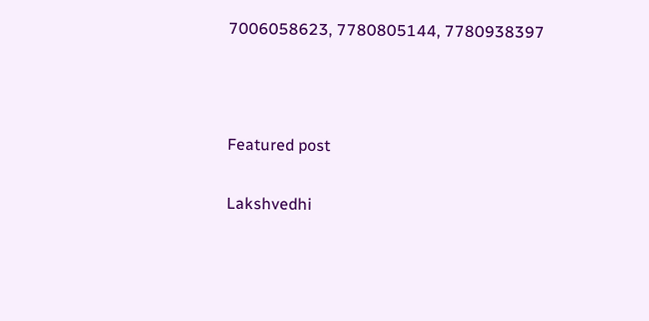7006058623, 7780805144, 7780938397



Featured post

Lakshvedhi